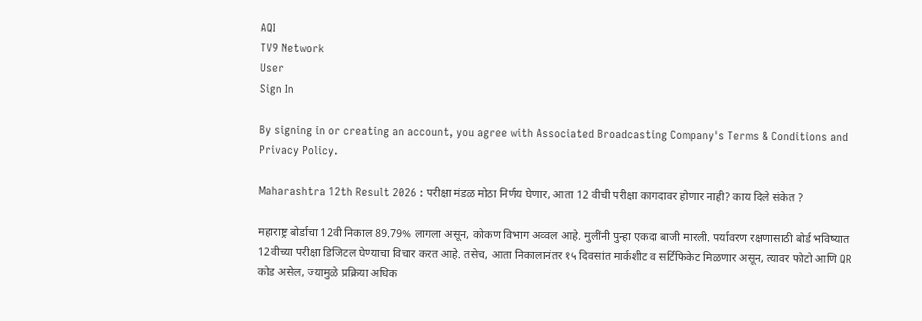AQI
TV9 Network
User
Sign In

By signing in or creating an account, you agree with Associated Broadcasting Company's Terms & Conditions and Privacy Policy.

Maharashtra 12th Result 2026 : परीक्षा मंडळ मोठा निर्णय घेणार, आता 12 वीची परीक्षा कागदावर होणार नाही? काय दिले संकेत ?

महाराष्ट्र बोर्डाचा 12वी निकाल 89.79% लागला असून, कोकण विभाग अव्वल आहे. मुलींनी पुन्हा एकदा बाजी मारली. पर्यावरण रक्षणासाठी बोर्ड भविष्यात 12वीच्या परीक्षा डिजिटल घेण्याचा विचार करत आहे. तसेच, आता निकालानंतर १५ दिवसांत मार्कशीट व सर्टिफिकेट मिळणार असून, त्यावर फोटो आणि QR कोड असेल, ज्यामुळे प्रक्रिया अधिक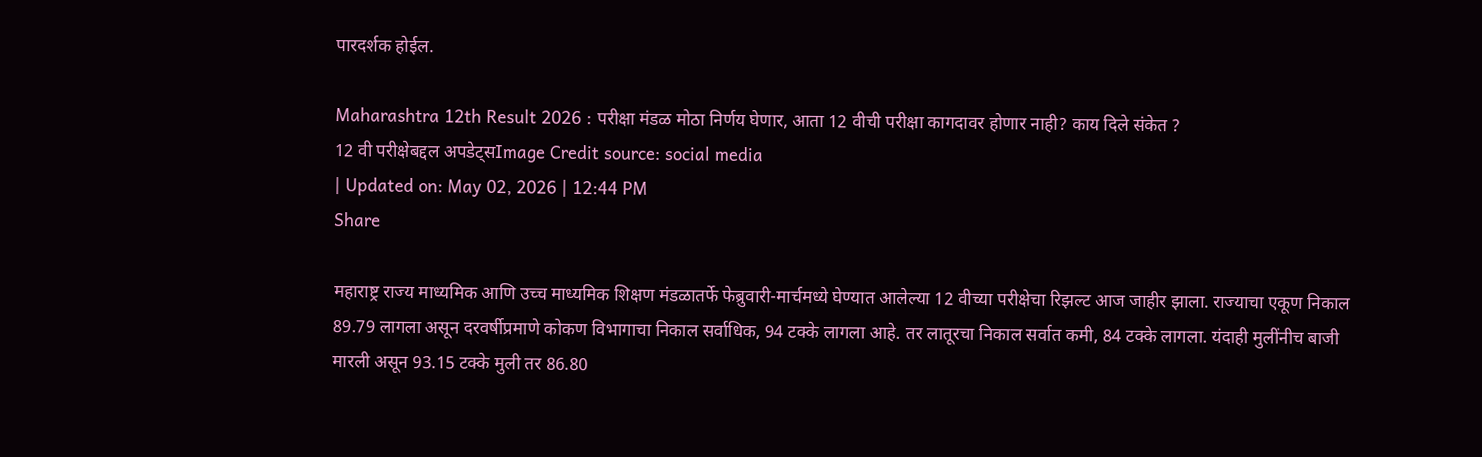पारदर्शक होईल.

Maharashtra 12th Result 2026 : परीक्षा मंडळ मोठा निर्णय घेणार, आता 12 वीची परीक्षा कागदावर होणार नाही? काय दिले संकेत ?
12 वी परीक्षेबद्दल अपडेट्सImage Credit source: social media
| Updated on: May 02, 2026 | 12:44 PM
Share

महाराष्ट्र राज्य माध्यमिक आणि उच्च माध्यमिक शिक्षण मंडळातर्फे फेब्रुवारी-मार्चमध्ये घेण्यात आलेल्या 12 वीच्या परीक्षेचा रिझल्ट आज जाहीर झाला. राज्याचा एकूण निकाल 89.79 लागला असून दरवर्षीप्रमाणे कोकण विभागाचा निकाल सर्वाधिक, 94 टक्के लागला आहे. तर लातूरचा निकाल सर्वात कमी, 84 टक्के लागला. यंदाही मुलींनीच बाजी मारली असून 93.15 टक्के मुली तर 86.80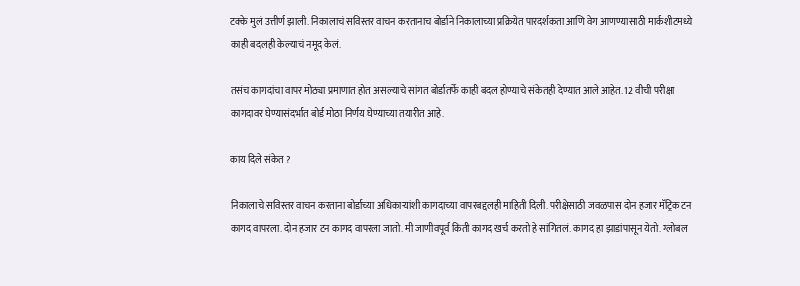टक्के मुलं उत्तीर्ण झाली. निकालाचं सविस्तर वाचन करतानाच बोर्डाने निकालाच्या प्रक्रियेत पारदर्शकता आणि वेग आणण्यासाठी मार्कशीटमध्ये काही बदलही केल्याचं नमूद केलं.

तसंच कागदांचा वापर मोठ्या प्रमाणात होत असल्याचे सांगत बोर्डातर्फे काही बदल होण्याचे संकेतही देण्यात आले आहेत. 12 वीची परीक्षा कागदावर घेण्यासंदर्भात बोर्ड मोठा निर्णय घेण्याच्या तयारीत आहे.

काय दिले संकेत ?

निकालाचे सविस्तर वाचन करताना बोर्डाच्या अधिकाऱ्यांशी कागदाच्या वापरबद्दलही माहिती दिली. परीक्षेसाठी जवळपास दोन हजार मॅट्रिक टन कागद वापरला. दोन हजार टन कागद वापरला जातो. मी जाणीवपूर्व किती कागद खर्च करतो हे सांगितलं. कागद हा झाडांपासून येतो. ग्लोबल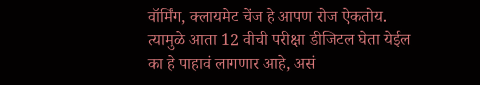वॉर्मिंग, क्लायमेट चेंज हे आपण रोज ऐकतोय. त्यामुळे आता 12 वीची परीक्षा डीजिटल घेता येईल का हे पाहावं लागणार आहे, असं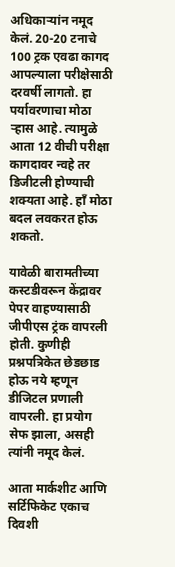अधिकाऱ्यांन नमूद केलं. 20-20 टनाचे 100 ट्रक एवढा कागद आपल्याला परीक्षेसाठी दरवर्षी लागतो. हा पर्यावरणाचा मोठा ऱ्हास आहे. त्यामुळे आता 12 वीची परीक्षा कागदावर न्वहे तर डिजीटली होण्याची शक्यता आहे. हाँ मोठा बदल लवकरत होऊ शकतो.

यावेळी बारामतीच्या कस्टडीवरून केंद्रावर पेपर वाहण्यासाठी जीपीएस ट्रंक वापरली होती. कुणीही प्रश्नपत्रिकेत छेडछाड होऊ नये म्हणून डीजिटल प्रणाली वापरली. हा प्रयोग सेफ झाला, असही त्यांनी नमूद केलं.

आता मार्कशीट आणि सर्टिफिकेट एकाच दिवशी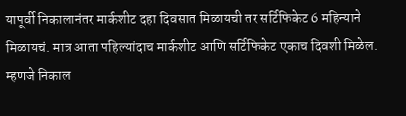यापूर्वी निकालानंतर मार्कशीट दहा दिवसात मिळायची तर सर्टिफिकेट 6 महिन्याने मिळायचं. मात्र आता पहिल्यांदाच मार्कशीट आणि सर्टिफिकेट एकाच दिवशी मिळेल. म्हणजे निकाल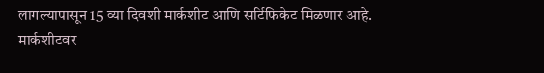लागल्यापासून 15 व्या दिवशी मार्कशीट आणि सर्टिफिकेट मिळणार आहे. मार्कशीटवर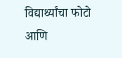विद्यार्थ्यांचा फोटो आणि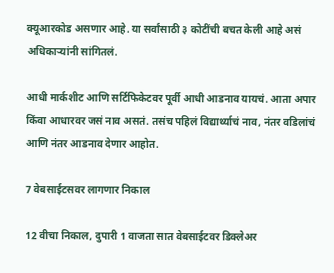क्यूआरकोड असणार आहे. या सर्वांसाठी ३ कोटींची बचत केली आहे असं अधिकाऱ्यांनी सांगितलं.

आधी मार्कशीट आणि सर्टिफिकेटवर पूर्वी आधी आडनाव यायचं. आता अपार किंवा आधारवर जसं नाव असतं. तसंच पहिलं विद्यार्थ्याचं नाव, नंतर वडिलांचं आणि नंतर आडनाव देणार आहोत.

7 वेबसाईटसवर लागणार निकाल

12 वीचा निकाल, दुपारी 1 वाजता सात वेबसाईटवर डिक्लेअर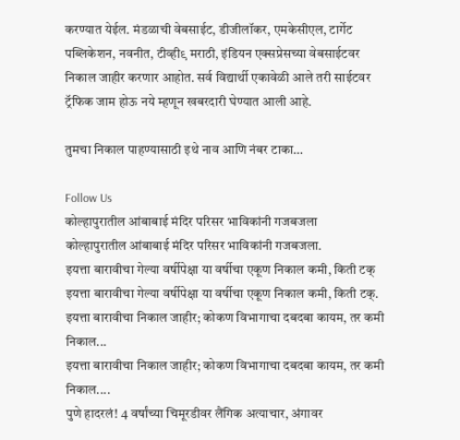करण्यात येईल. मंडळाची वेबसाईट, डीजीलॉकर, एमकेसीएल, टार्गेट पब्लिकेशन, नवनीत, टीव्ही९ मराठी, इंडियन एक्सप्रेसच्या वेबसाईटवर निकाल जाहीर करणार आहोत. सर्व विद्यार्थी एकावेळी आले तरी साईटवर ट्रॅफिक जाम होऊ नये म्हणून खबरदारी घेण्यात आली आहे.

तुमचा निकाल पाहण्यासाठी इथे नाव आणि नंबर टाका…

Follow Us
कोल्हापुरातील आंबाबाई मंदिर परिसर भाविकांनी गजबजला
कोल्हापुरातील आंबाबाई मंदिर परिसर भाविकांनी गजबजला.
इयत्ता बारावीचा गेल्या वर्षीपेक्षा या वर्षीचा एकूण निकाल कमी, किती टक्
इयत्ता बारावीचा गेल्या वर्षीपेक्षा या वर्षीचा एकूण निकाल कमी, किती टक्.
इयत्ता बारावीचा निकाल जाहीर; कोकण विभागाचा दबदबा कायम, तर कमी निकाल...
इयत्ता बारावीचा निकाल जाहीर; कोकण विभागाचा दबदबा कायम, तर कमी निकाल....
पुणे हादरलं! 4 वर्षांच्या चिमूरडीवर लैंगिक अत्याचार, अंगावर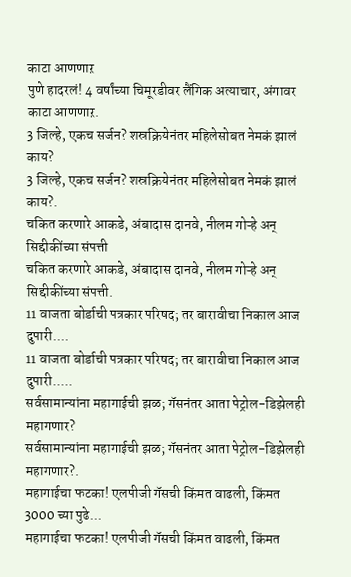काटा आणणाऱ
पुणे हादरलं! 4 वर्षांच्या चिमूरडीवर लैंगिक अत्याचार, अंगावर काटा आणणाऱ.
3 जिल्हे, एकच सर्जन? शस्रक्रियेनंतर महिलेसोबत नेमकं झालं काय?
3 जिल्हे, एकच सर्जन? शस्रक्रियेनंतर महिलेसोबत नेमकं झालं काय?.
चकित करणारे आकडे, अंबादास दानवे, नीलम गोऱ्हे अन् सिद्दीकींच्या संपत्ती
चकित करणारे आकडे, अंबादास दानवे, नीलम गोऱ्हे अन् सिद्दीकींच्या संपत्ती.
11 वाजता बोर्डाची पत्रकार परिषद; तर बारावीचा निकाल आज दुपारी....
11 वाजता बोर्डाची पत्रकार परिषद; तर बारावीचा निकाल आज दुपारी.....
सर्वसामान्यांना महागाईची झळ; गॅसनंतर आता पेट्रोल-डिझेलही महागणार?
सर्वसामान्यांना महागाईची झळ; गॅसनंतर आता पेट्रोल-डिझेलही महागणार?.
महागाईचा फटका! एलपीजी गॅसची किंमत वाढली, किंमत 3000 च्या पुढे...
महागाईचा फटका! एलपीजी गॅसची किंमत वाढली, किंमत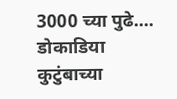3000 च्या पुढे....
डोकाडिया कुटुंबाच्या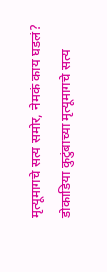मृत्यूमागचे सत्य समोर, नेमकं काय घडलं?
डोकाडिया कुटुंबाच्या मृत्यूमागचे सत्य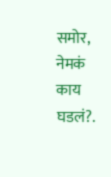समोर, नेमकं काय घडलं?.